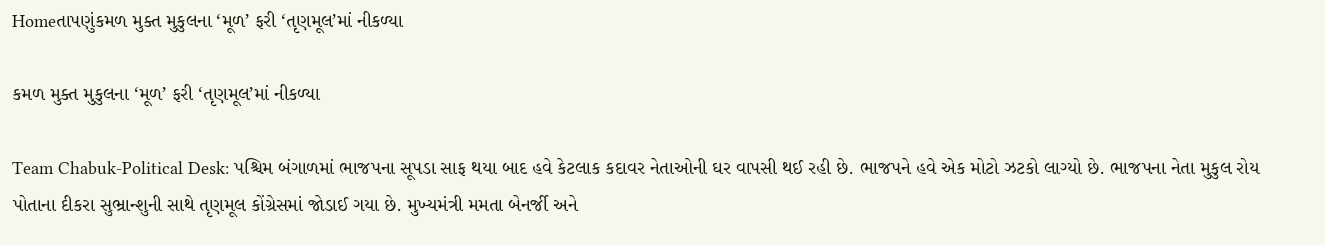Homeતાપણુંકમળ મુક્ત મુકુલના ‘મૂળ’ ફરી ‘તૃણમૂલ’માં નીકળ્યા

કમળ મુક્ત મુકુલના ‘મૂળ’ ફરી ‘તૃણમૂલ’માં નીકળ્યા

Team Chabuk-Political Desk: પશ્ચિમ બંગાળમાં ભાજપના સૂપડા સાફ થયા બાદ હવે કેટલાક કદાવર નેતાઓની ઘર વાપસી થઈ રહી છે. ભાજપને હવે એક મોટો ઝટકો લાગ્યો છે. ભાજપના નેતા મુકુલ રોય પોતાના દીકરા સુભ્રાન્શુની સાથે તૃણમૂલ કોંગ્રેસમાં જોડાઈ ગયા છે. મુખ્યમંત્રી મમતા બેનર્જી અને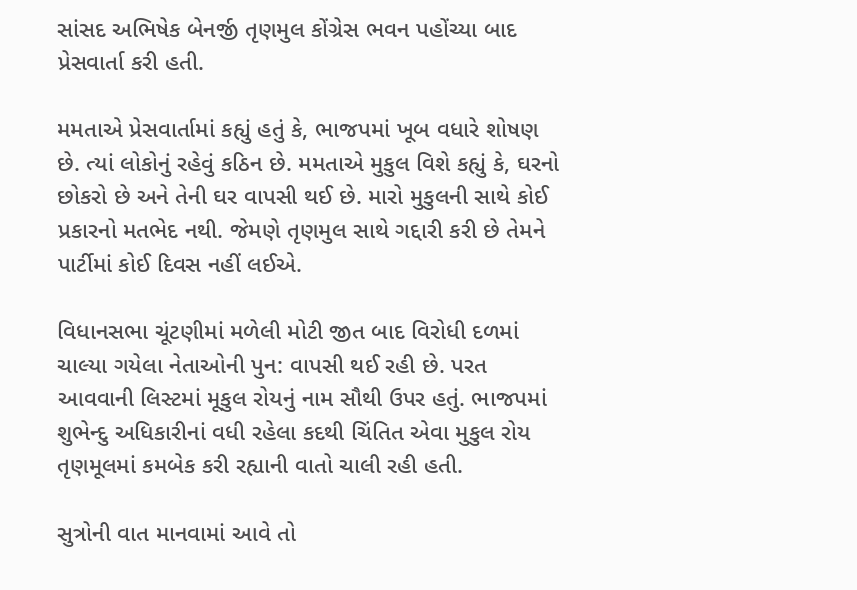સાંસદ અભિષેક બેનર્જી તૃણમુલ કોંગ્રેસ ભવન પહોંચ્યા બાદ પ્રેસવાર્તા કરી હતી.

મમતાએ પ્રેસવાર્તામાં કહ્યું હતું કે, ભાજપમાં ખૂબ વધારે શોષણ છે. ત્યાં લોકોનું રહેવું કઠિન છે. મમતાએ મુકુલ વિશે કહ્યું કે, ઘરનો છોકરો છે અને તેની ઘર વાપસી થઈ છે. મારો મુકુલની સાથે કોઈ પ્રકારનો મતભેદ નથી. જેમણે તૃણમુલ સાથે ગદ્દારી કરી છે તેમને પાર્ટીમાં કોઈ દિવસ નહીં લઈએ.

વિધાનસભા ચૂંટણીમાં મળેલી મોટી જીત બાદ વિરોધી દળમાં ચાલ્યા ગયેલા નેતાઓની પુન: વાપસી થઈ રહી છે. પરત આવવાની લિસ્ટમાં મૂકુલ રોયનું નામ સૌથી ઉપર હતું. ભાજપમાં શુભેન્દુ અધિકારીનાં વધી રહેલા કદથી ચિંતિત એવા મુકુલ રોય તૃણમૂલમાં કમબેક કરી રહ્યાની વાતો ચાલી રહી હતી.

સુત્રોની વાત માનવામાં આવે તો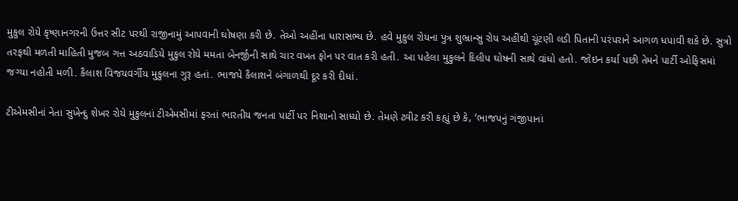મુકુલ રોયે કૃષ્ણાનગરની ઉત્તર સીટ પરથી રાજીનામું આપવાની ઘોષણા કરી છે. તેઓ અહીંના ધારાસભ્ય છે. હવે મુકુલ રોયના પુત્ર શુભ્રાન્સુ રોય અહીંથી ચૂંટણી લડી પિતાની પરંપરાને આગળ ધપાવી શકે છે. સુત્રો તરફથી મળતી માહિતી મુજબ ગત્ત અઠવાડિયે મુકુલ રોયે મમતા બેનર્જીની સાથે ચાર વખત ફોન પર વાત કરી હતી. આ પહેલા મુકુલને દિલીપ ઘોષની સાથે વાંધો હતો. જોઇન કર્યા પછી તેમને પાર્ટી ઓફિસમાં જગ્યા નહોતી મળી. કૈલાશ વિજયવર્ગીય મુકુલના ગુરૂ હતાં. ભાજપે કૈલાશને બંગાળથી દૂર કરી દીધાં.

ટીએમસીનાં નેતા સુખેન્દુ શેખર રોયે મુકુલનાં ટીએમસીમાં ફરતાં ભારતીય જનતા પાર્ટી પર નિશાનો સાધ્યો છે. તેમણે ટ્વીટ કરી કહ્યું છે કે, ‘ભાજપનું ગંજીપાનાં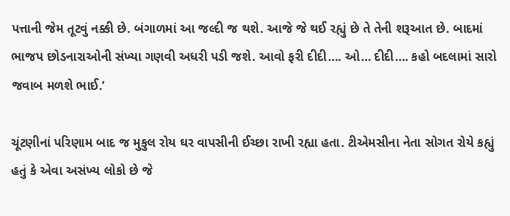પત્તાની જેમ તૂટવું નક્કી છે. બંગાળમાં આ જલ્દી જ થશે. આજે જે થઈ રહ્યું છે તે તેની શરૂઆત છે. બાદમાં ભાજપ છોડનારાઓની સંખ્યા ગણવી અધરી પડી જશે. આવો ફરી દીદી…. ઓ… દીદી…. કહો બદલામાં સારો જવાબ મળશે ભાઈ.’

ચૂંટણીનાં પરિણામ બાદ જ મુકુલ રોય ઘર વાપસીની ઈચ્છા રાખી રહ્યા હતા. ટીએમસીના નેતા સોગત રોયે કહ્યું હતું કે એવા અસંખ્ય લોકો છે જે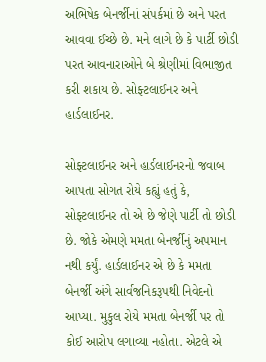અભિષેક બેનર્જીનાં સંપર્કમાં છે અને પરત આવવા ઈચ્છે છે. મને લાગે છે કે પાર્ટી છોડી પરત આવનારાઓને બે શ્રેણીમાં વિભાજીત કરી શકાય છે. સોફ્ટલાઈનર અને હાર્ડલાઈનર.

સોફ્ટલાઈનર અને હાર્ડલાઈનરનો જવાબ આપતા સોગત રોયે કહ્યું હતું કે, સોફ્ટલાઈનર તો એ છે જેણે પાર્ટી તો છોડી છે. જોકે એમણે મમતા બેનર્જીનું અપમાન નથી કર્યું. હાર્ડલાઈનર એ છે કે મમતા બેનર્જી અંગે સાર્વજનિકરૂપથી નિવેદનો આપ્યા. મુકુલ રોયે મમતા બેનર્જી પર તો કોઈ આરોપ લગાવ્યા નહોતા. એટલે એ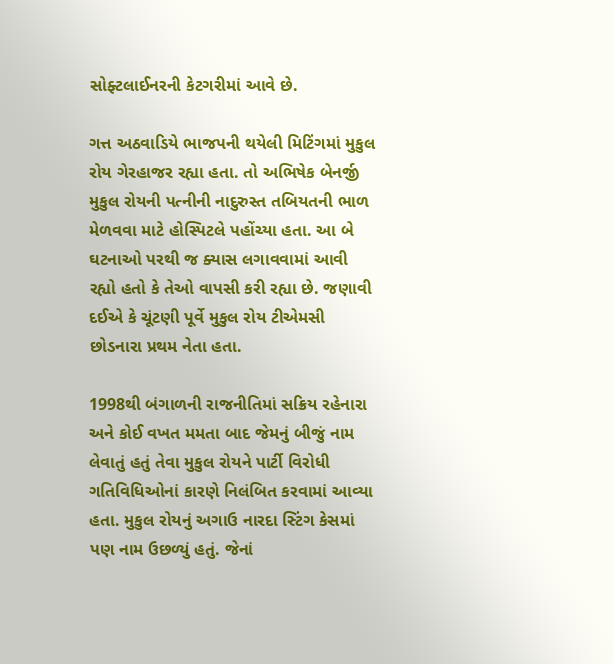સોફ્ટલાઈનરની કેટગરીમાં આવે છે.

ગત્ત અઠવાડિયે ભાજપની થયેલી મિટિંગમાં મુકુલ રોય ગેરહાજર રહ્યા હતા. તો અભિષેક બેનર્જી મુકુલ રોયની પત્નીની નાદુરુસ્ત તબિયતની ભાળ મેળવવા માટે હોસ્પિટલે પહોંચ્યા હતા. આ બે ઘટનાઓ પરથી જ ક્યાસ લગાવવામાં આવી રહ્યો હતો કે તેઓ વાપસી કરી રહ્યા છે. જણાવી દઈએ કે ચૂંટણી પૂર્વે મુકુલ રોય ટીએમસી છોડનારા પ્રથમ નેતા હતા.

1998થી બંગાળની રાજનીતિમાં સક્રિય રહેનારા અને કોઈ વખત મમતા બાદ જેમનું બીજું નામ લેવાતું હતું તેવા મુકુલ રોયને પાર્ટી વિરોધી ગતિવિધિઓનાં કારણે નિલંબિત કરવામાં આવ્યા હતા. મુકુલ રોયનું અગાઉ નારદા સ્ટિંગ કેસમાં પણ નામ ઉછળ્યું હતું. જેનાં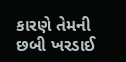કારણે તેમની છબી ખરડાઈ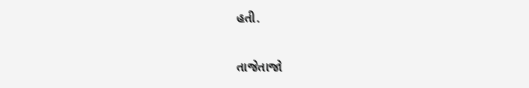હતી.

તાજેતાજો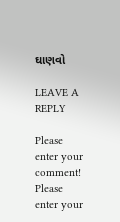ઘાણવો

LEAVE A REPLY

Please enter your comment!
Please enter your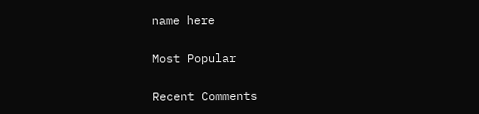name here

Most Popular

Recent Comments